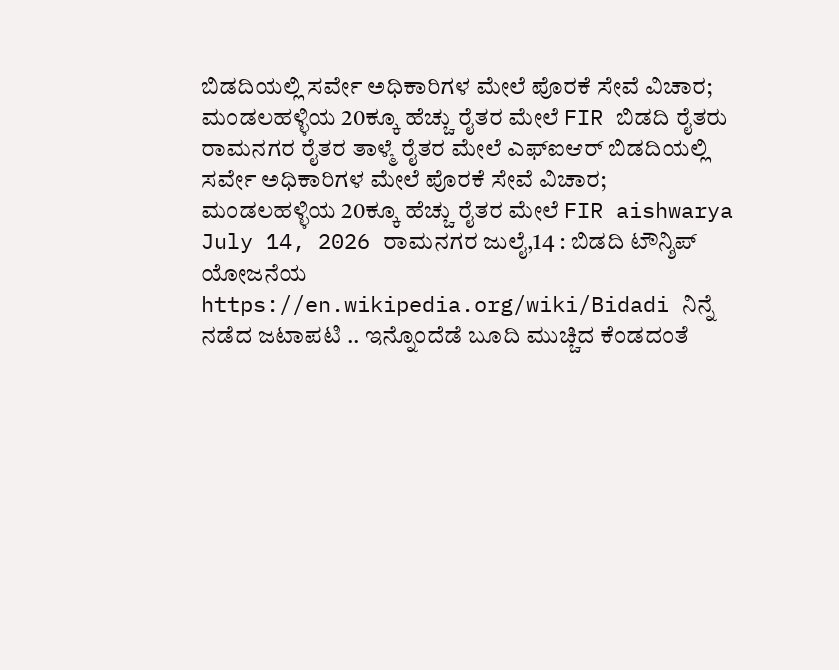ಬಿಡದಿಯಲ್ಲಿ ಸರ್ವೇ ಅಧಿಕಾರಿಗಳ ಮೇಲೆ ಪೊರಕೆ ಸೇವೆ ವಿಚಾರ; ಮಂಡಲಹಳ್ಳಿಯ 20ಕ್ಕೂ ಹೆಚ್ಚು ರೈತರ ಮೇಲೆ FIR ಬಿಡದಿ ರೈತರು ರಾಮನಗರ ರೈತರ ತಾಳ್ಮೆ ರೈತರ ಮೇಲೆ ಎಫ್ಐಆರ್ ಬಿಡದಿಯಲ್ಲಿ ಸರ್ವೇ ಅಧಿಕಾರಿಗಳ ಮೇಲೆ ಪೊರಕೆ ಸೇವೆ ವಿಚಾರ; ಮಂಡಲಹಳ್ಳಿಯ 20ಕ್ಕೂ ಹೆಚ್ಚು ರೈತರ ಮೇಲೆ FIR aishwarya July 14, 2026 ರಾಮನಗರ ಜುಲೈ,14 : ಬಿಡದಿ ಟೌನ್ಶಿಪ್ ಯೋಜನೆಯ https://en.wikipedia.org/wiki/Bidadi ನಿನ್ನೆ ನಡೆದ ಜಟಾಪಟಿ .. ಇನ್ನೊಂದೆಡೆ ಬೂದಿ ಮುಚ್ಚಿದ ಕೆಂಡದಂತೆ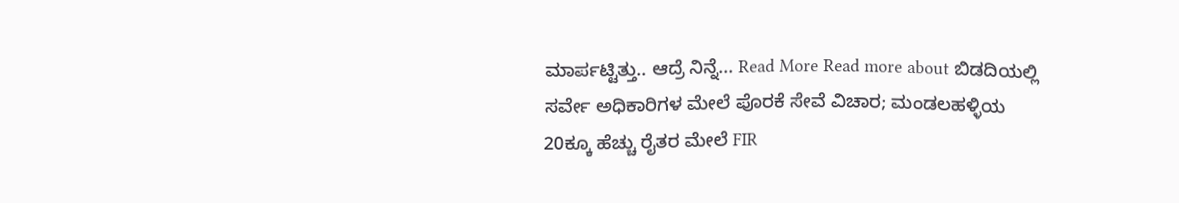ಮಾರ್ಪಟ್ಟಿತ್ತು.. ಆದ್ರೆ ನಿನ್ನೆ... Read More Read more about ಬಿಡದಿಯಲ್ಲಿ ಸರ್ವೇ ಅಧಿಕಾರಿಗಳ ಮೇಲೆ ಪೊರಕೆ ಸೇವೆ ವಿಚಾರ; ಮಂಡಲಹಳ್ಳಿಯ 20ಕ್ಕೂ ಹೆಚ್ಚು ರೈತರ ಮೇಲೆ FIR